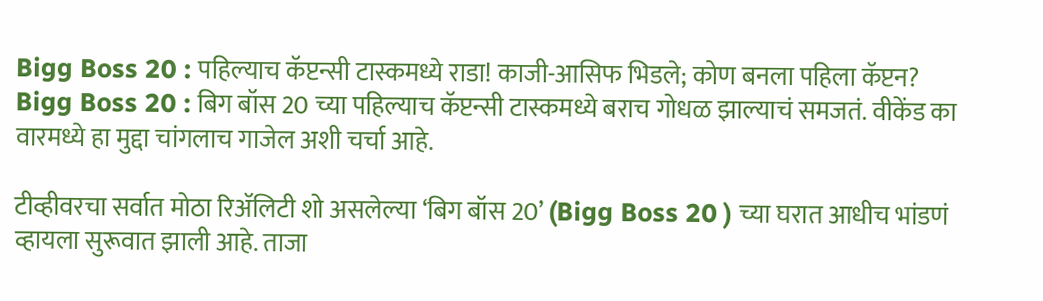Bigg Boss 20 : पहिल्याच कॅप्टन्सी टास्कमध्ये राडा! काजी-आसिफ भिडले; कोण बनला पहिला कॅप्टन?
Bigg Boss 20 : बिग बॉस 20 च्या पहिल्याच कॅप्टन्सी टास्कमध्ये बराच गोधळ झाल्याचं समजतं. वीकेंड का वारमध्ये हा मुद्दा चांगलाच गाजेल अशी चर्चा आहे.

टीव्हीवरचा सर्वात मोठा रिॲलिटी शो असलेल्या ‘बिग बॉस 20’ (Bigg Boss 20 ) च्या घरात आधीच भांडणं व्हायला सुरूवात झाली आहे. ताजा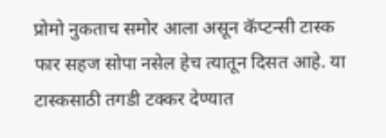प्रोमो नुकताच समोर आला असून कॅप्टन्सी टास्क फार सहज सोपा नसेल हेच त्यातून दिसत आहे. या टास्कसाठी तगडी टक्कर देण्यात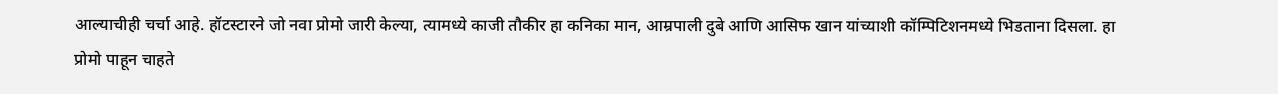आल्याचीही चर्चा आहे. हॉटस्टारने जो नवा प्रोमो जारी केल्या, त्यामध्ये काजी तौकीर हा कनिका मान, आम्रपाली दुबे आणि आसिफ खान यांच्याशी कॉम्पिटिशनमध्ये भिडताना दिसला. हा प्रोमो पाहून चाहते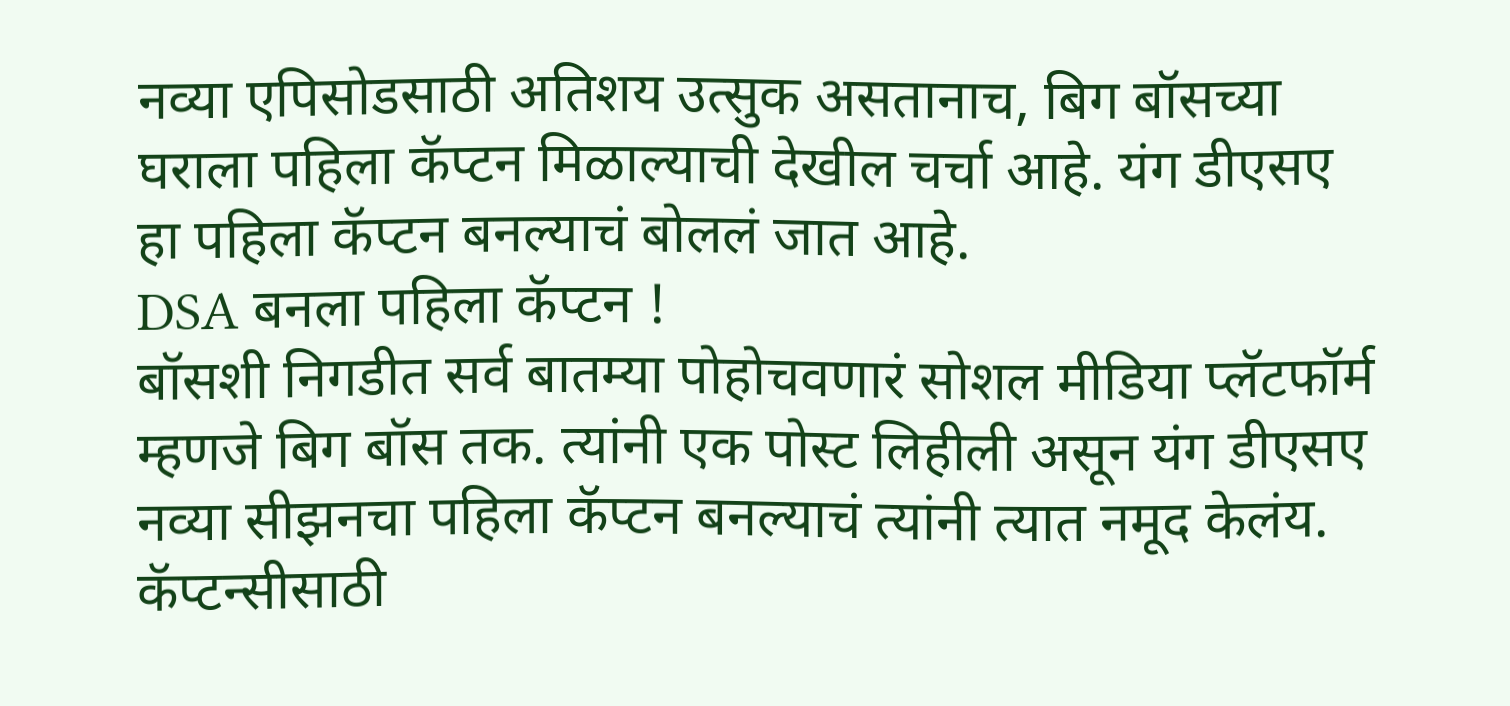नव्या एपिसोडसाठी अतिशय उत्सुक असतानाच, बिग बॉसच्या घराला पहिला कॅप्टन मिळाल्याची देखील चर्चा आहे. यंग डीएसए हा पहिला कॅप्टन बनल्याचं बोललं जात आहे.
DSA बनला पहिला कॅप्टन !
बॉसशी निगडीत सर्व बातम्या पोहोचवणारं सोशल मीडिया प्लॅटफॉर्म म्हणजे बिग बॉस तक. त्यांनी एक पोस्ट लिहीली असून यंग डीएसए नव्या सीझनचा पहिला कॅप्टन बनल्याचं त्यांनी त्यात नमूद केलंय. कॅप्टन्सीसाठी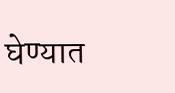घेण्यात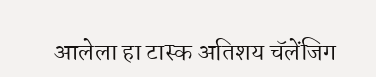आलेला हा टास्क अतिशय चॅलेंजिग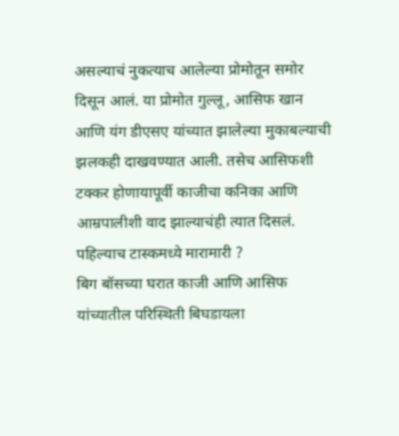असल्याचं नुकत्याच आलेल्या प्रोमोतून समोर दिसून आलं. या प्रोमोत गुल्लू, आसिफ खान आणि यंग डीएसए यांच्यात झालेल्या मुकाबल्याची झलकही दाखवण्यात आली. तसेच आसिफशी टक्कर होणायापूर्वी काजीचा कनिका आणि आम्रपालीशी वाद झाल्याचंही त्यात दिसलं.
पहिल्याच टास्कमध्ये मारामारी ?
बिग बॉसच्या घरात काजी आणि आसिफ यांच्यातील परिस्थिती बिघडायला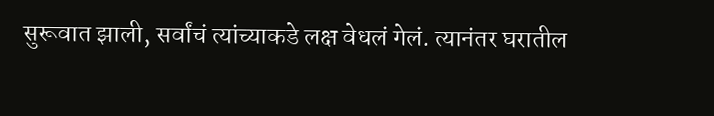सुरूवात झाली, सर्वांचं त्यांच्याकडे लक्ष वेधलं गेलं. त्यानंतर घरातील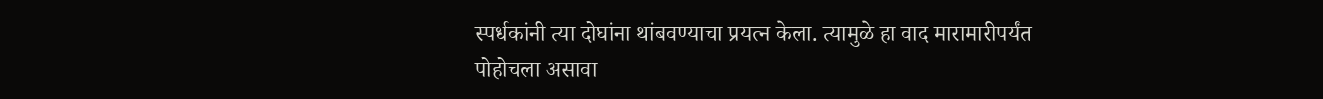स्पर्धकांनी त्या दोघांना थांबवण्याचा प्रयत्न केला. त्यामुळे हा वाद मारामारीपर्यंत पोहोचला असावा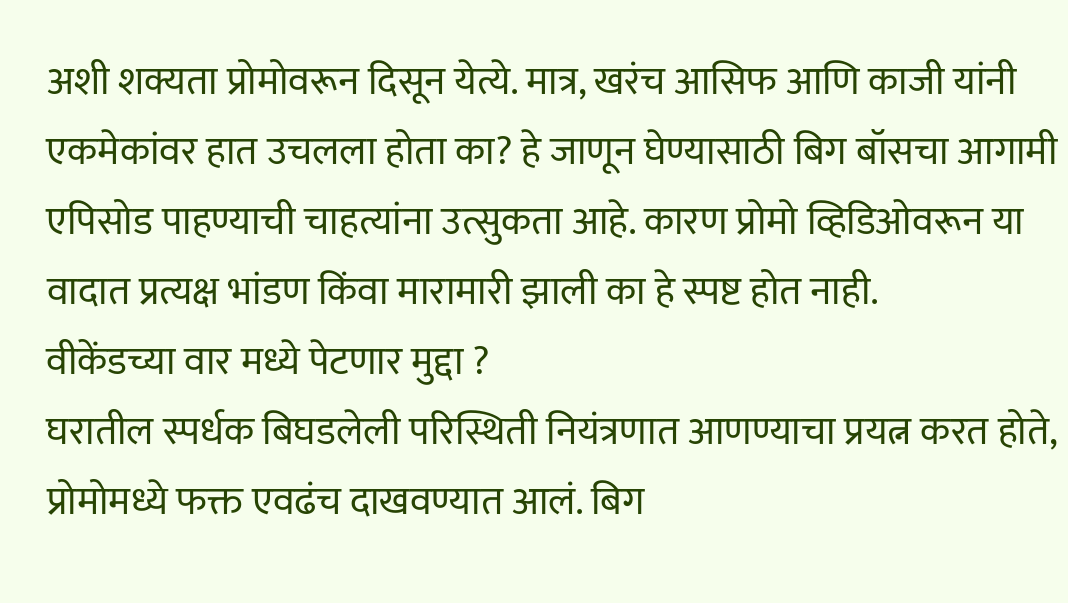अशी शक्यता प्रोमोवरून दिसून येत्ये. मात्र, खरंच आसिफ आणि काजी यांनी एकमेकांवर हात उचलला होता का? हे जाणून घेण्यासाठी बिग बॉसचा आगामी एपिसोड पाहण्याची चाहत्यांना उत्सुकता आहे. कारण प्रोमो व्हिडिओवरून या वादात प्रत्यक्ष भांडण किंवा मारामारी झाली का हे स्पष्ट होत नाही.
वीकेंडच्या वार मध्ये पेटणार मुद्दा ?
घरातील स्पर्धक बिघडलेली परिस्थिती नियंत्रणात आणण्याचा प्रयत्न करत होते, प्रोमोमध्ये फक्त एवढंच दाखवण्यात आलं. बिग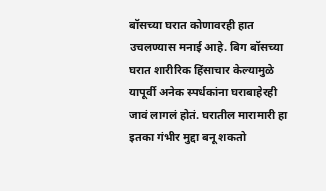बॉसच्या घरात कोणावरही हात उचलण्यास मनाई आहे. बिग बॉसच्या घरात शारीरिक हिंसाचार केल्यामुळे यापूर्वी अनेक स्पर्धकांना घराबाहेरही जावं लागलं होतं. घरातील मारामारी हा इतका गंभीर मुद्दा बनू शकतो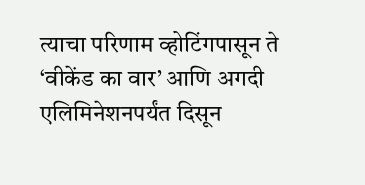त्याचा परिणाम व्होटिंगपासून ते ‘वीकेंड का वार’ आणि अगदी एलिमिनेशनपर्यंत दिसून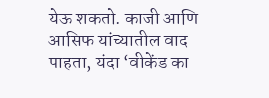येऊ शकतो. काजी आणि आसिफ यांच्यातील वाद पाहता, यंदा ‘वीकेंड का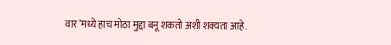वार’मध्ये हाच मोठा मुद्दा बनू शकतो अशी शक्यता आहे.